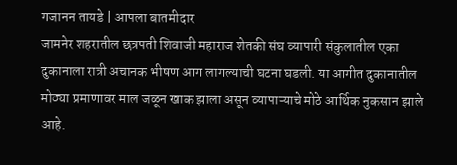गजानन तायडे | आपला बातमीदार
जामनेर शहरातील छत्रपती शिवाजी महाराज शेतकी संघ व्यापारी संकुलातील एका दुकानाला रात्री अचानक भीषण आग लागल्याची घटना घडली. या आगीत दुकानातील मोठ्या प्रमाणावर माल जळून खाक झाला असून व्यापाऱ्याचे मोठे आर्थिक नुकसान झाले आहे.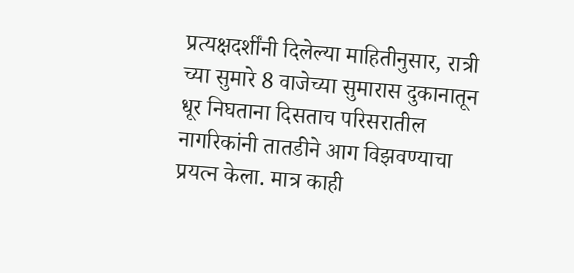प्रत्यक्षदर्शींनी दिलेल्या माहितीनुसार, रात्री च्या सुमारे 8 वाजेच्या सुमारास दुकानातून धूर निघताना दिसताच परिसरातील नागरिकांनी तातडीने आग विझवण्याचा प्रयत्न केला. मात्र काही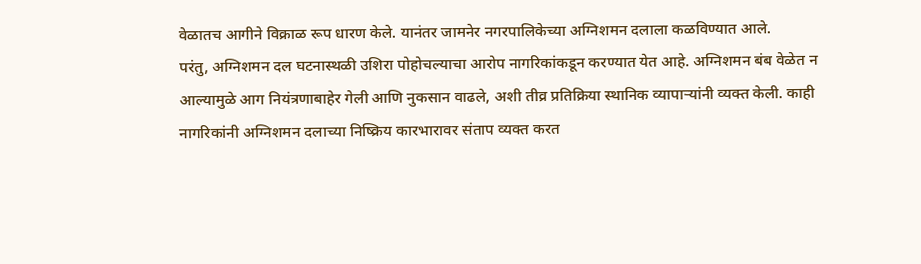वेळातच आगीने विक्राळ रूप धारण केले. यानंतर जामनेर नगरपालिकेच्या अग्निशमन दलाला कळविण्यात आले.
परंतु, अग्निशमन दल घटनास्थळी उशिरा पोहोचल्याचा आरोप नागरिकांकडून करण्यात येत आहे. अग्निशमन बंब वेळेत न आल्यामुळे आग नियंत्रणाबाहेर गेली आणि नुकसान वाढले, अशी तीव्र प्रतिक्रिया स्थानिक व्यापाऱ्यांनी व्यक्त केली. काही नागरिकांनी अग्निशमन दलाच्या निष्क्रिय कारभारावर संताप व्यक्त करत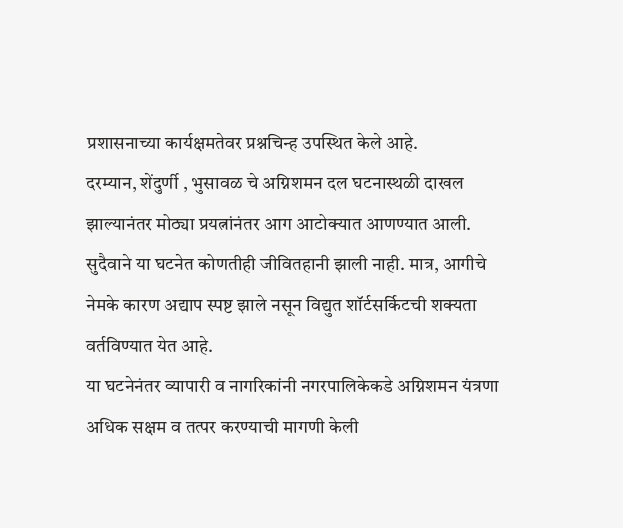प्रशासनाच्या कार्यक्षमतेवर प्रश्नचिन्ह उपस्थित केले आहे.
दरम्यान, शेंदुर्णी , भुसावळ चे अग्निशमन दल घटनास्थळी दाखल झाल्यानंतर मोठ्या प्रयत्नांनंतर आग आटोक्यात आणण्यात आली. सुदैवाने या घटनेत कोणतीही जीवितहानी झाली नाही. मात्र, आगीचे नेमके कारण अद्याप स्पष्ट झाले नसून विद्युत शॉर्टसर्किटची शक्यता वर्तविण्यात येत आहे.
या घटनेनंतर व्यापारी व नागरिकांनी नगरपालिकेकडे अग्निशमन यंत्रणा अधिक सक्षम व तत्पर करण्याची मागणी केली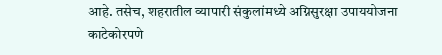आहे. तसेच, शहरातील व्यापारी संकुलांमध्ये अग्निसुरक्षा उपाययोजना काटेकोरपणे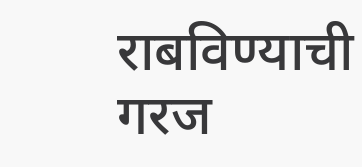राबविण्याची गरज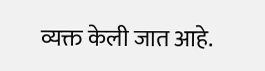व्यक्त केली जात आहे.